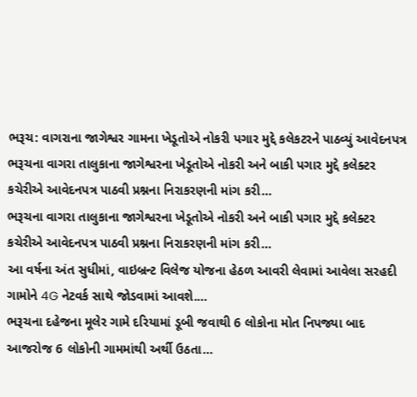ભરૂચ: વાગરાના જાગેશ્વર ગામના ખેડૂતોએ નોકરી પગાર મુદ્દે કલેકટરને પાઠવ્યું આવેદનપત્ર
ભરૂચના વાગરા તાલુકાના જાગેશ્વરના ખેડૂતોએ નોકરી અને બાકી પગાર મુદ્દે કલેક્ટર કચેરીએ આવેદનપત્ર પાઠવી પ્રશ્નના નિરાકરણની માંગ કરી…
ભરૂચના વાગરા તાલુકાના જાગેશ્વરના ખેડૂતોએ નોકરી અને બાકી પગાર મુદ્દે કલેક્ટર કચેરીએ આવેદનપત્ર પાઠવી પ્રશ્નના નિરાકરણની માંગ કરી…
આ વર્ષના અંત સુધીમાં, વાઇબ્રન્ટ વિલેજ યોજના હેઠળ આવરી લેવામાં આવેલા સરહદી ગામોને 4G નેટવર્ક સાથે જોડવામાં આવશે.…
ભરૂચના દહેજના મૂલેર ગામે દરિયામાં ડૂબી જવાથી 6 લોકોના મોત નિપજ્યા બાદ આજરોજ 6 લોકોની ગામમાંથી અર્થી ઉઠતા…